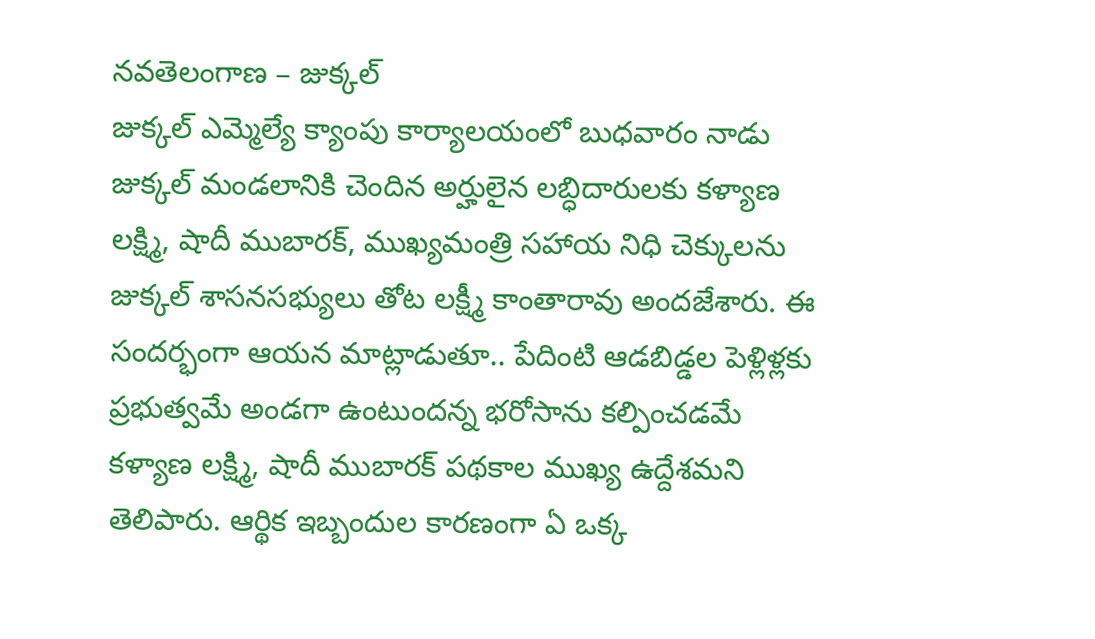నవతెలంగాణ – జుక్కల్
జుక్కల్ ఎమ్మెల్యే క్యాంపు కార్యాలయంలో బుధవారం నాడు జుక్కల్ మండలానికి చెందిన అర్హులైన లబ్ధిదారులకు కళ్యాణ లక్ష్మి, షాదీ ముబారక్, ముఖ్యమంత్రి సహాయ నిధి చెక్కులను జుక్కల్ శాసనసభ్యులు తోట లక్ష్మీ కాంతారావు అందజేశారు. ఈ సందర్భంగా ఆయన మాట్లాడుతూ.. పేదింటి ఆడబిడ్డల పెళ్లిళ్లకు ప్రభుత్వమే అండగా ఉంటుందన్న భరోసాను కల్పించడమే కళ్యాణ లక్ష్మి, షాదీ ముబారక్ పథకాల ముఖ్య ఉద్దేశమని తెలిపారు. ఆర్థిక ఇబ్బందుల కారణంగా ఏ ఒక్క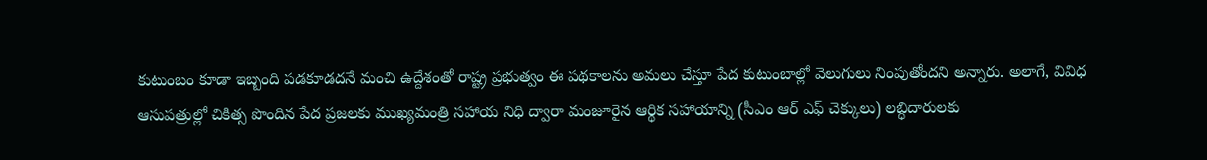కుటుంబం కూడా ఇబ్బంది పడకూడదనే మంచి ఉద్దేశంతో రాష్ట్ర ప్రభుత్వం ఈ పథకాలను అమలు చేస్తూ పేద కుటుంబాల్లో వెలుగులు నింపుతోందని అన్నారు. అలాగే, వివిధ ఆసుపత్రుల్లో చికిత్స పొందిన పేద ప్రజలకు ముఖ్యమంత్రి సహాయ నిధి ద్వారా మంజూరైన ఆర్థిక సహాయాన్ని (సీఎం ఆర్ ఎఫ్ చెక్కులు) లబ్ధిదారులకు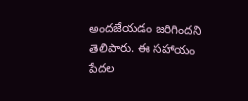అందజేయడం జరిగిందని తెలిపారు. ఈ సహాయం పేదల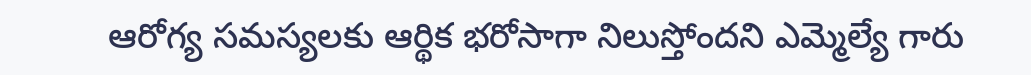ఆరోగ్య సమస్యలకు ఆర్థిక భరోసాగా నిలుస్తోందని ఎమ్మెల్యే గారు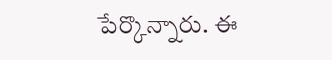పేర్కొన్నారు. ఈ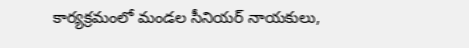కార్యక్రమంలో మండల సీనియర్ నాయకులు,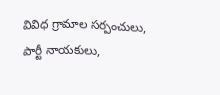వివిధ గ్రామాల సర్పంచులు, పార్టీ నాయకులు,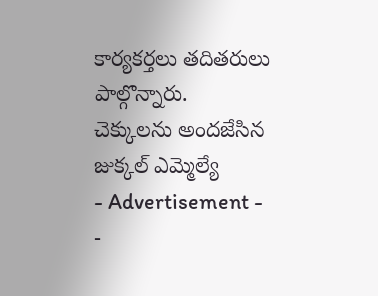కార్యకర్తలు తదితరులు పాల్గొన్నారు.
చెక్కులను అందజేసిన జుక్కల్ ఎమ్మెల్యే
- Advertisement -
-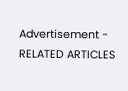Advertisement -
RELATED ARTICLES